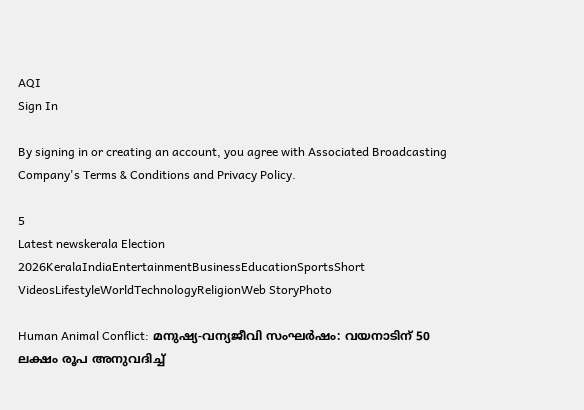AQI
Sign In

By signing in or creating an account, you agree with Associated Broadcasting Company's Terms & Conditions and Privacy Policy.

5
Latest newskerala Election 2026KeralaIndiaEntertainmentBusinessEducationSportsShort VideosLifestyleWorldTechnologyReligionWeb StoryPhoto

Human Animal Conflict: മനുഷ്യ-വന്യജീവി സംഘർഷം: വയനാടിന് 50 ലക്ഷം രൂപ അനുവദിച്ച്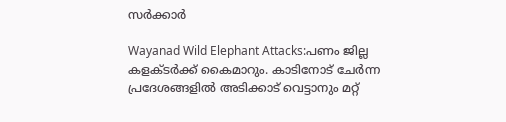സർക്കാർ

Wayanad Wild Elephant Attacks:പണം ജില്ല കളക്ടർക്ക് കൈമാറും. കാടിനോട് ചേർന്ന പ്രദേശങ്ങളിൽ അടിക്കാട് വെട്ടാനും മറ്റ്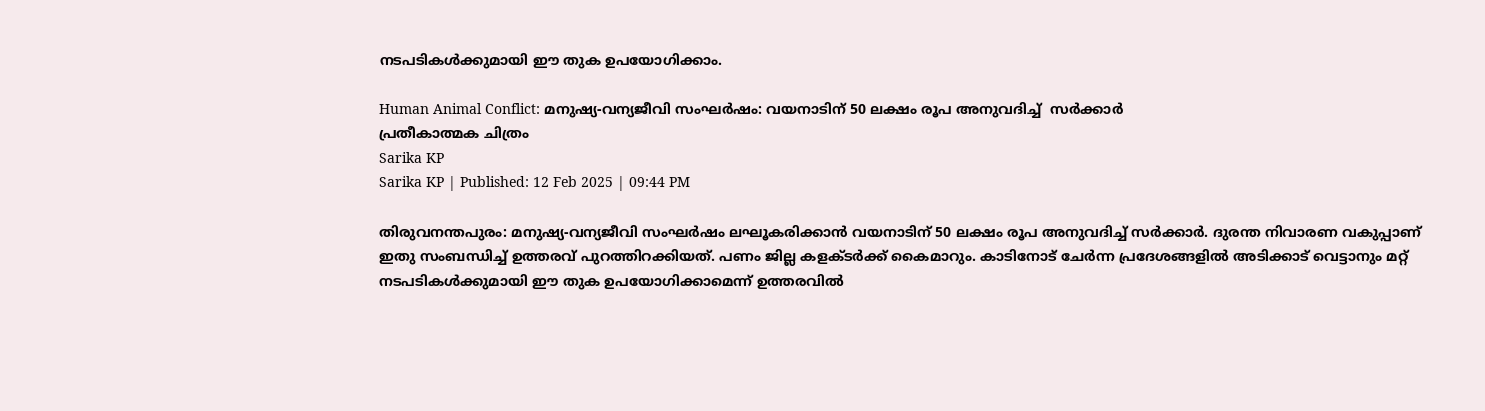നടപടികള്‍ക്കുമായി ഈ തുക ഉപയോഗിക്കാം.

Human Animal Conflict: മനുഷ്യ-വന്യജീവി സംഘർഷം: വയനാടിന് 50 ലക്ഷം രൂപ അനുവദിച്ച്  സർക്കാർ
പ്രതീകാത്മക ചിത്രം
Sarika KP
Sarika KP | Published: 12 Feb 2025 | 09:44 PM

തിരുവനന്തപുരം: മനുഷ്യ-വന്യജീവി സംഘര്‍ഷം ലഘൂകരിക്കാൻ വയനാടിന് 50 ലക്ഷം രൂപ അനുവദിച്ച് സര്‍ക്കാര്‍. ദുരന്ത നിവാരണ വകുപ്പാണ് ഇതു സംബന്ധിച്ച് ഉത്തരവ് പുറത്തിറക്കിയത്. പണം ജില്ല കളക്ടർക്ക് കൈമാറും. കാടിനോട് ചേർന്ന പ്രദേശങ്ങളിൽ അടിക്കാട് വെട്ടാനും മറ്റ് നടപടികള്‍ക്കുമായി ഈ തുക ഉപയോഗിക്കാമെന്ന് ഉത്തരവിൽ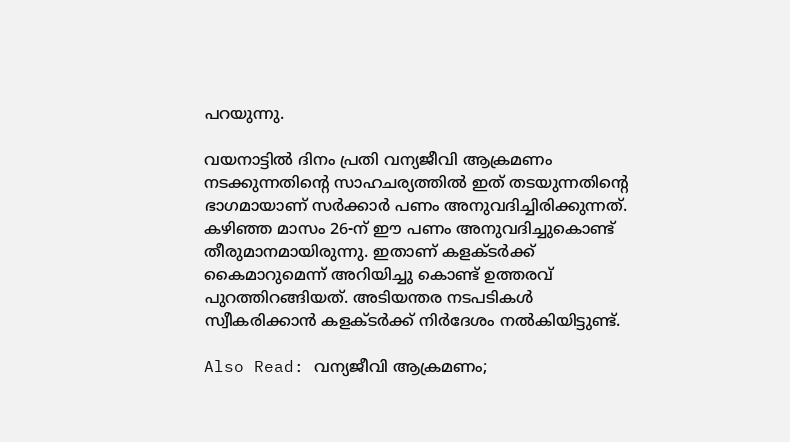പറയുന്നു.

വയനാട്ടിൽ ദിനം പ്രതി വന്യജീവി ആക്രമണം നടക്കുന്നതിന്റെ സാഹചര്യത്തിൽ ഇത് തടയുന്നതിന്റെ ഭാഗമായാണ് സർക്കാർ പണം അനുവദിച്ചിരിക്കുന്നത്. കഴിഞ്ഞ മാസം 26-ന് ഈ പണം അനുവദിച്ചുകൊണ്ട് തീരുമാനമായിരുന്നു. ഇതാണ് കളക്ടർക്ക് കൈമാറുമെന്ന് അറിയിച്ചു കൊണ്ട് ഉത്തരവ് പുറത്തിറങ്ങിയത്. അടിയന്തര നടപടികള്‍ സ്വീകരിക്കാന്‍ കളക്ടര്‍ക്ക് നിര്‍ദേശം നല്‍കിയിട്ടുണ്ട്.

Also Read: വന്യജീവി ആക്രമണം;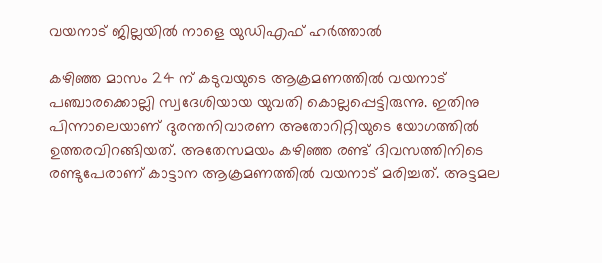വയനാട് ജില്ലയിൽ നാളെ യുഡിഎഫ് ഹർത്താൽ

കഴിഞ്ഞ മാസം 24 ന് കടുവയുടെ ആക്രമണത്തില്‍ വയനാട് പഞ്ചാരക്കൊല്ലി സ്വദേശിയായ യുവതി കൊല്ലപ്പെട്ടിരുന്നു. ഇതിനു പിന്നാലെയാണ് ദുരന്തനിവാരണ അതോറിറ്റിയുടെ യോഗത്തിൽ ഉത്തരവിറങ്ങിയത്. അതേസമയം കഴിഞ്ഞ രണ്ട് ദിവസത്തിനിടെ രണ്ടുപേരാണ് കാട്ടാന ആക്രമണത്തിൽ വയനാട് മരിച്ചത്. അട്ടമല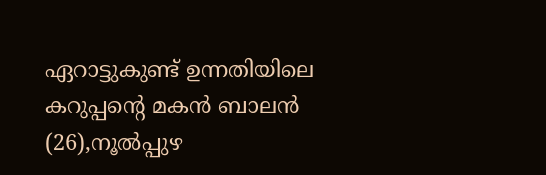ഏറാട്ടുകുണ്ട് ഉന്നതിയിലെ കറുപ്പന്റെ മകൻ ബാലൻ (26),നൂൽപ്പുഴ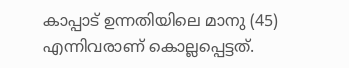കാപ്പാട് ഉന്നതിയിലെ മാനു (45) എന്നിവരാണ് കൊല്ലപ്പെട്ടത്.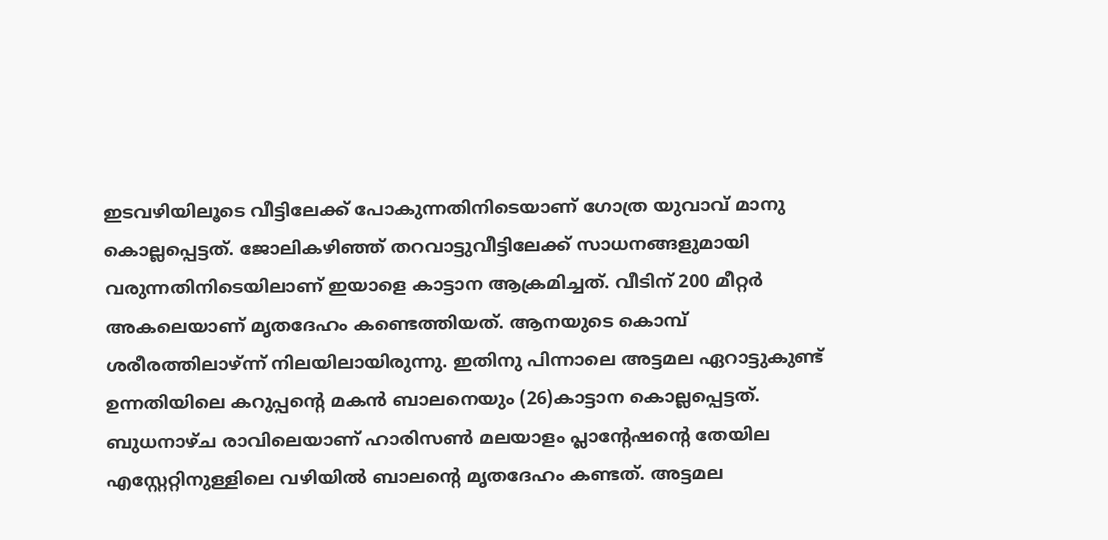ഇടവഴിയിലൂടെ വീട്ടിലേക്ക് പോകുന്നതിനിടെയാണ് ഗോത്ര യുവാവ് മാനു കൊല്ലപ്പെട്ടത്. ജോലികഴിഞ്ഞ് തറവാട്ടുവീട്ടിലേക്ക് സാധനങ്ങളുമായി വരുന്നതിനിടെയിലാണ് ഇയാളെ കാട്ടാന ആക്രമിച്ചത്. വീടിന് 200 മീറ്റർ അകലെയാണ് മൃതദേഹം കണ്ടെത്തിയത്. ആനയുടെ കൊമ്പ് ശരീരത്തിലാഴ്ന്ന് നിലയിലായിരുന്നു. ഇതിനു പിന്നാലെ അട്ടമല ഏറാട്ടുകുണ്ട് ഉന്നതിയിലെ കറുപ്പന്റെ മകൻ ബാലനെയും (26)കാട്ടാന കൊല്ലപ്പെട്ടത്. ബുധനാഴ്ച രാവിലെയാണ് ഹാരിസൺ മലയാളം പ്ലാന്റേഷന്റെ തേയില എസ്റ്റേറ്റിനുള്ളിലെ വഴിയിൽ ബാലന്റെ മൃതദേഹം കണ്ടത്. അട്ടമല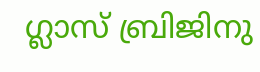ഗ്ലാസ് ബ്രിജിനു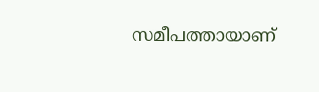സമീപത്തായാണ്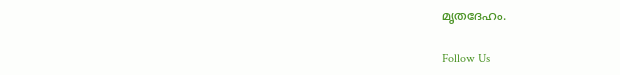മൃതദേഹം.

Follow Us